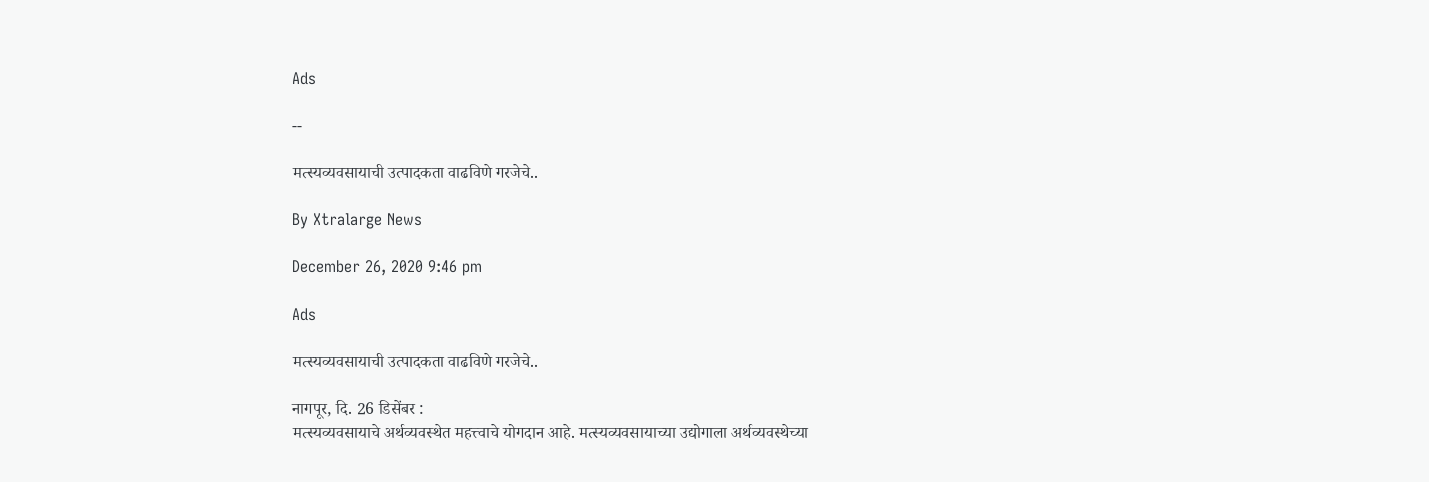Ads

--

मत्स्यव्यवसायाची उत्पादकता वाढविणे गरजेचे..

By Xtralarge News

December 26, 2020 9:46 pm

Ads

मत्स्यव्यवसायाची उत्पादकता वाढविणे गरजेचे..

नागपूर, दि. 26 डिसेंबर :
मत्स्यव्यवसायाचे अर्थव्यवस्थेत महत्त्वाचे योगदान आहे. मत्स्यव्यवसायाच्या उद्योगाला अर्थव्यवस्थेच्या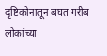दृष्टिकोनातून बघत गरीब लोकांच्या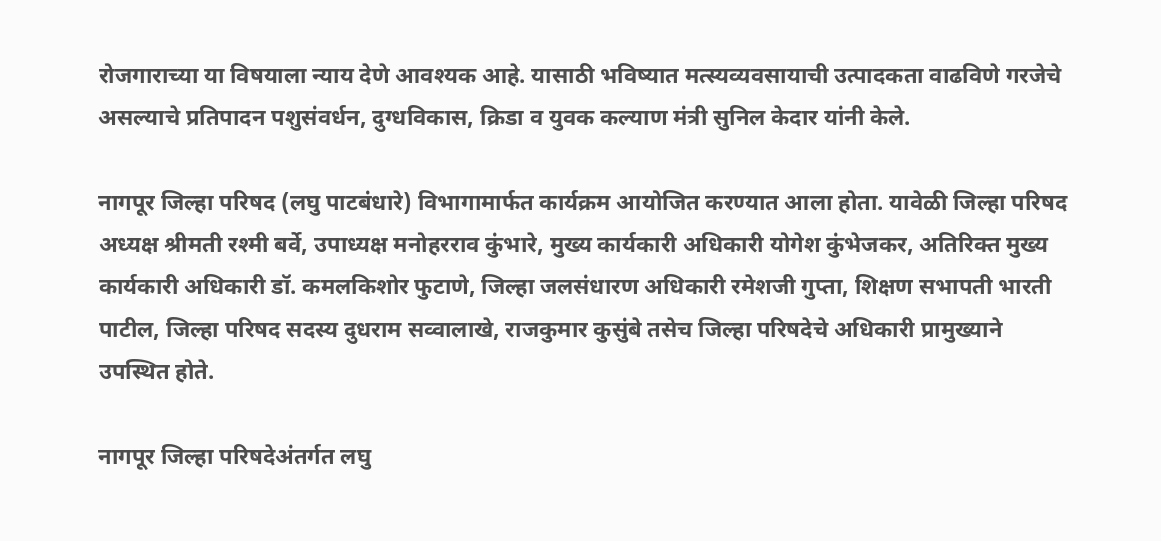रोजगाराच्या या विषयाला न्याय देणे आवश्यक आहे. यासाठी भविष्यात मत्स्यव्यवसायाची उत्पादकता वाढविणे गरजेचे असल्याचे प्रतिपादन पशुसंवर्धन, दुग्धविकास, क्रिडा व युवक कल्याण मंत्री सुनिल केदार यांनी केले.

नागपूर जिल्हा परिषद (लघु पाटबंधारे) विभागामार्फत कार्यक्रम आयोजित करण्यात आला होता. यावेळी जिल्हा परिषद अध्यक्ष श्रीमती रश्मी बर्वे, उपाध्यक्ष मनोहरराव कुंभारे, मुख्य कार्यकारी अधिकारी योगेश कुंभेजकर, अतिरिक्त मुख्य कार्यकारी अधिकारी डॉ. कमलकिशोर फुटाणे, जिल्हा जलसंधारण अधिकारी रमेशजी गुप्ता, शिक्षण सभापती भारती पाटील, जिल्हा परिषद सदस्य दुधराम सव्वालाखे, राजकुमार कुसुंबे तसेच जिल्हा परिषदेचे अधिकारी प्रामुख्याने उपस्थित होते.

नागपूर जिल्हा परिषदेअंतर्गत लघु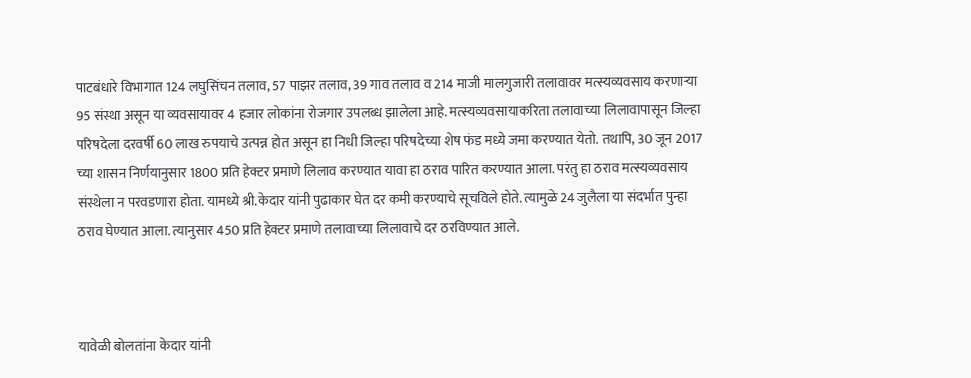पाटबंधारे विभागात 124 लघुसिंचन तलाव, 57 पाझर तलाव, 39 गाव तलाव व 214 माजी मालगुजारी तलावावर मत्स्यव्यवसाय करणाऱ्या 95 संस्था असून या व्यवसायावर 4 हजार लोकांना रोजगार उपलब्ध झालेला आहे. मत्स्यव्यवसायाकरिता तलावाच्या लिलावापासून जिल्हा परिषदेला दरवर्षी 60 लाख रुपयाचे उत्पन्न होत असून हा निधी जिल्हा परिषदेच्या शेष फंड मध्ये जमा करण्यात येतो. तथापि, 30 जून 2017 च्या शासन निर्णयानुसार 1800 प्रति हेक्टर प्रमाणे लिलाव करण्यात यावा हा ठराव पारित करण्यात आला. परंतु हा ठराव मत्स्यव्यवसाय संस्थेला न परवडणारा होता. यामध्ये श्री.केदार यांनी पुढाकार घेत दर कमी करण्याचे सूचविले होते. त्यामुळे 24 जुलैला या संदर्भात पुन्हा ठराव घेण्यात आला. त्यानुसार 450 प्रति हेक्टर प्रमाणे तलावाच्या लिलावाचे दर ठरविण्यात आले.



यावेळी बोलतांना केदार यांनी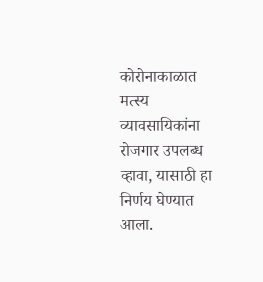कोरोनाकाळात मत्स्य व्यावसायिकांना रोजगार उपलब्ध व्हावा, यासाठी हा निर्णय घेण्यात आला.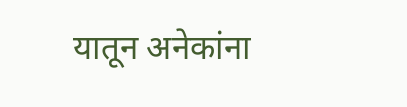यातून अनेकांना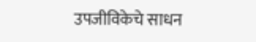उपजीविकेचे साधन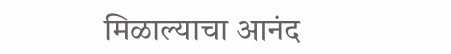मिळाल्याचा आनंद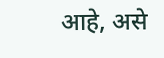आहे, असे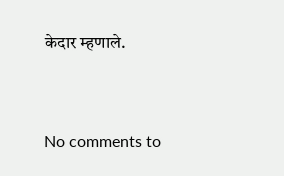केदार म्हणाले.



No comments to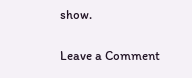show.

Leave a Comment